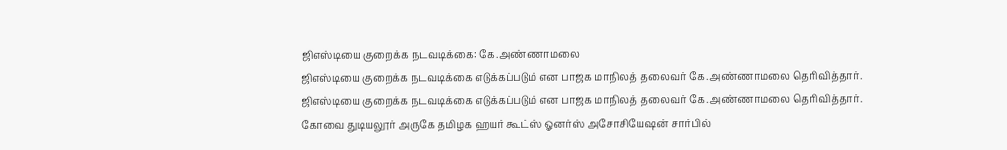ஜிஎஸ்டியை குறைக்க நடவடிக்கை: கே.அண்ணாமலை
ஜிஎஸ்டியை குறைக்க நடவடிக்கை எடுக்கப்படும் என பாஜக மாநிலத் தலைவர் கே.அண்ணாமலை தெரிவித்தார்.
ஜிஎஸ்டியை குறைக்க நடவடிக்கை எடுக்கப்படும் என பாஜக மாநிலத் தலைவர் கே.அண்ணாமலை தெரிவித்தார்.
கோவை துடியலூர் அருகே தமிழக ஹயர் கூட்ஸ் ஓனர்ஸ் அசோசியேஷன் சார்பில்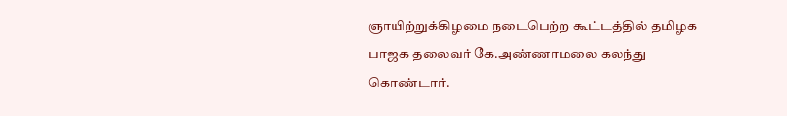ஞாயிற்றுக்கிழமை நடைபெற்ற கூட்டத்தில் தமிழக பாஜக தலைவர் கே.அண்ணாமலை கலந்து கொண்டார்.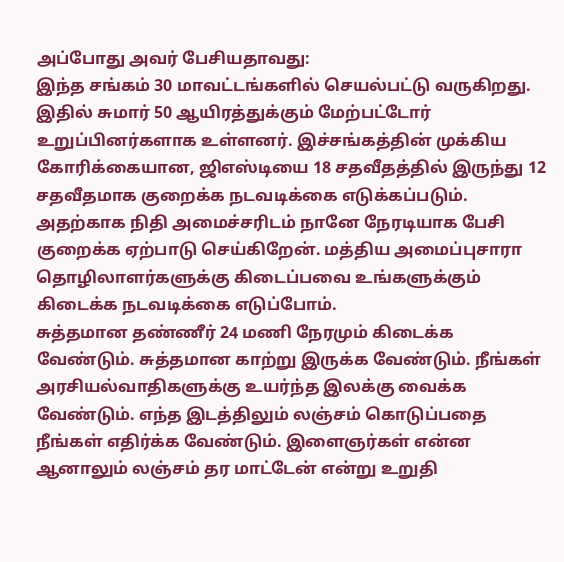அப்போது அவர் பேசியதாவது:
இந்த சங்கம் 30 மாவட்டங்களில் செயல்பட்டு வருகிறது. இதில் சுமார் 50 ஆயிரத்துக்கும் மேற்பட்டோர் உறுப்பினர்களாக உள்ளனர். இச்சங்கத்தின் முக்கிய கோரிக்கையான, ஜிஎஸ்டியை 18 சதவீதத்தில் இருந்து 12 சதவீதமாக குறைக்க நடவடிக்கை எடுக்கப்படும். அதற்காக நிதி அமைச்சரிடம் நானே நேரடியாக பேசி குறைக்க ஏற்பாடு செய்கிறேன். மத்திய அமைப்புசாரா தொழிலாளர்களுக்கு கிடைப்பவை உங்களுக்கும் கிடைக்க நடவடிக்கை எடுப்போம்.
சுத்தமான தண்ணீர் 24 மணி நேரமும் கிடைக்க வேண்டும். சுத்தமான காற்று இருக்க வேண்டும். நீங்கள் அரசியல்வாதிகளுக்கு உயர்ந்த இலக்கு வைக்க வேண்டும். எந்த இடத்திலும் லஞ்சம் கொடுப்பதை நீங்கள் எதிர்க்க வேண்டும். இளைஞர்கள் என்ன ஆனாலும் லஞ்சம் தர மாட்டேன் என்று உறுதி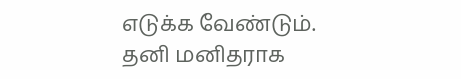எடுக்க வேண்டும்.
தனி மனிதராக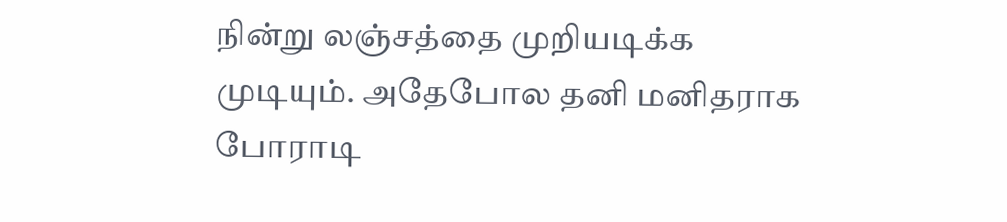நின்று லஞ்சத்தை முறியடிக்க முடியும். அதேபோல தனி மனிதராக போராடி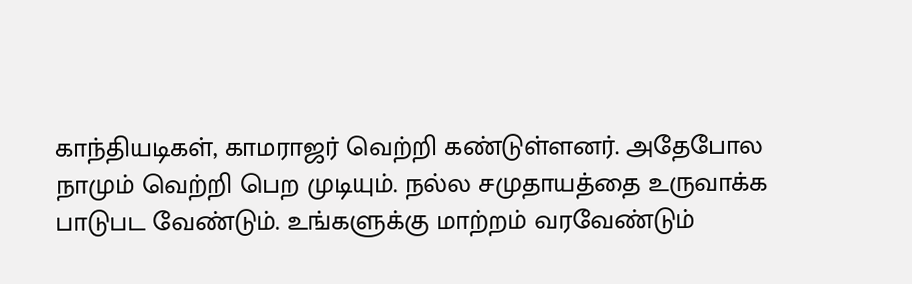காந்தியடிகள், காமராஜர் வெற்றி கண்டுள்ளனர். அதேபோல நாமும் வெற்றி பெற முடியும். நல்ல சமுதாயத்தை உருவாக்க பாடுபட வேண்டும். உங்களுக்கு மாற்றம் வரவேண்டும்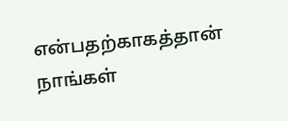என்பதற்காகத்தான் நாங்கள்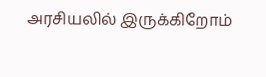அரசியலில் இருக்கிறோம்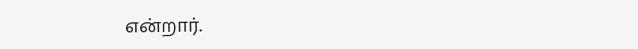என்றார்.